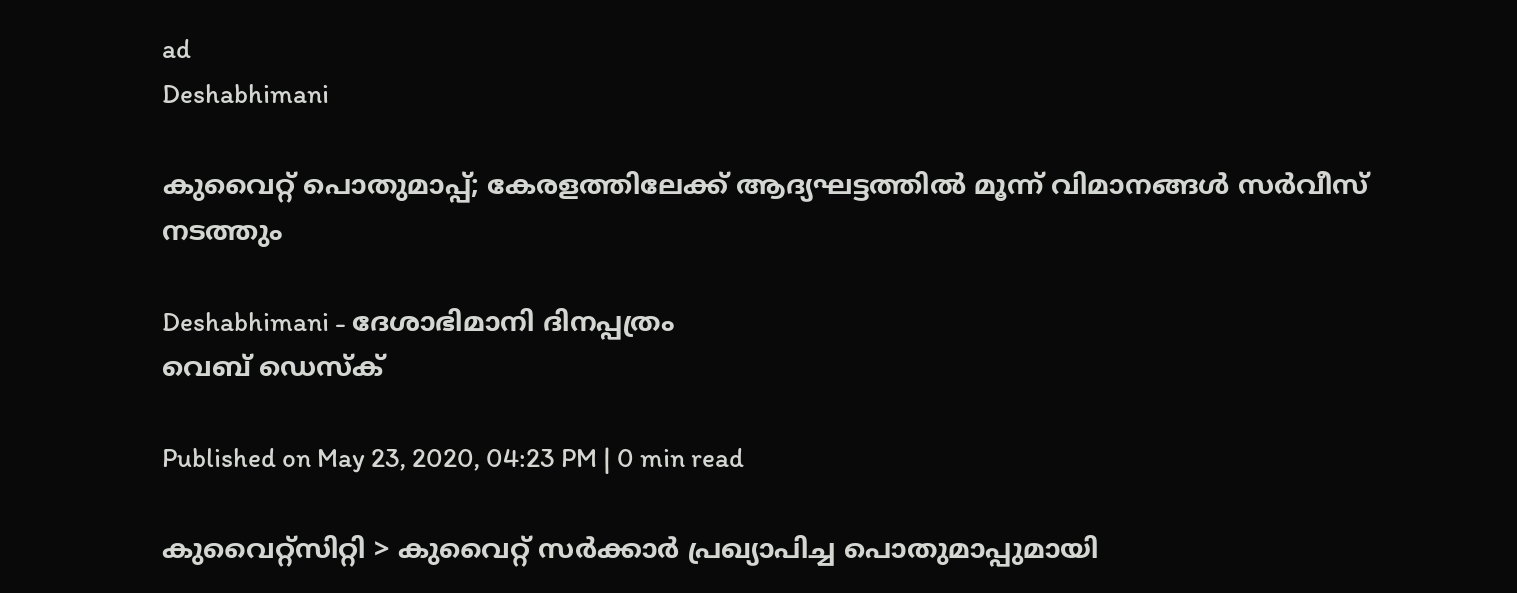ad
Deshabhimani

കുവൈറ്റ്‌ പൊതുമാപ്പ്‌; കേരളത്തിലേക്ക് ആദ്യഘട്ടത്തില്‍ മൂന്ന്‌ വിമാനങ്ങള്‍ സര്‍വീസ് നടത്തും

Deshabhimani - ദേശാഭിമാനി ദിനപ്പത്രം
വെബ് ഡെസ്ക്

Published on May 23, 2020, 04:23 PM | 0 min read

കുവൈറ്റ്സിറ്റി > കുവൈറ്റ് സര്‍ക്കാര്‍ പ്രഖ്യാപിച്ച പൊതുമാപ്പുമായി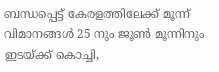ബന്ധപ്പെട്ട് കേരളത്തിലേക്ക് മൂന്ന് വിമാനങ്ങൾ 25 നും ജൂൺ മൂന്നിനും ഇടയ്‌ക്ക് കൊച്ചി,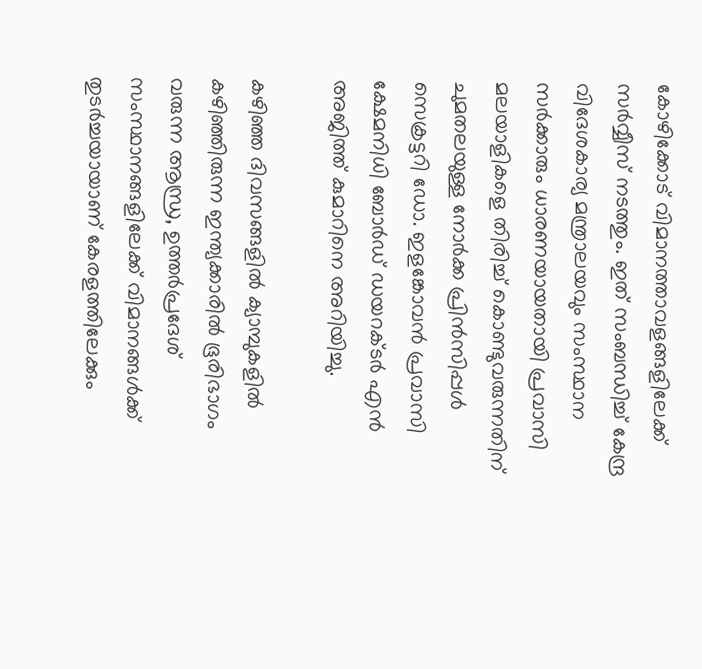കോഴിക്കോട് വിമാനത്താവളങ്ങളിലേക്ക് സർവ്വീസ് നടത്തും. ഇത് സംബന്ധിച്ച് കേന്ദ്ര വിദേശകാര്യ മന്ത്രാലയവും സംസ്ഥാന സർക്കാരും ധാരണയായതായി പ്രവാസി മലയാളികളെ തിരിച്ച് കൊണ്ടുവരുന്നതിന് ചുമതലയുള്ള നോർക്ക പ്രിൻസിപ്പൾ സെക്രട്ടറി ഡോ. ഇളങ്കോവൻ പ്രവാസി ക്ഷേമനിധി ബോർഡ് ഡയറക്ടർ എൻ അജിത്ത് കുമാറിനെ അറിയിച്ചു.

കഴിഞ്ഞ ദിവസങ്ങളില്‍ ക്യാമ്പുകളിൽ കഴിഞ്ഞിരുന്ന ഇന്ത്യക്കാരിൽ ഭൂരിഭാഗം  വരുന്ന ആന്ധ്ര, ഉത്തർപ്രദേശ് സംസ്ഥാനങ്ങളിലേക്ക് വിമാനങ്ങള്‍ക്ക് തുടര്‍ച്ചയായാണ് കേരളത്തിലേക്കും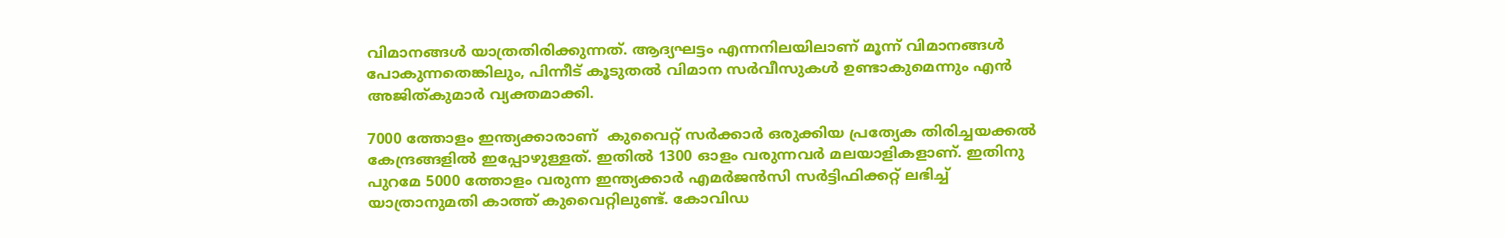വിമാനങ്ങള്‍ യാത്രതിരിക്കുന്നത്. ആദ്യഘട്ടം എന്നനിലയിലാണ് മൂന്ന്‍ വിമാനങ്ങള്‍ പോകുന്നതെങ്കിലും, പിന്നീട് കൂടുതല്‍ വിമാന സര്‍വീസുകള്‍ ഉണ്ടാകുമെന്നും എന്‍ അജിത്കുമാര്‍ വ്യക്തമാക്കി.

7000 ത്തോളം ഇന്ത്യക്കാരാണ്  കുവൈറ്റ്‌ സര്‍ക്കാര്‍ ഒരുക്കിയ പ്രത്യേക തിരിച്ചയക്കല്‍ കേന്ദ്രങ്ങളില്‍ ഇപ്പോഴുള്ളത്. ഇതില്‍ 1300 ഓളം വരുന്നവര്‍ മലയാളികളാണ്. ഇതിനു പുറമേ 5000 ത്തോളം വരുന്ന ഇന്ത്യക്കാര്‍ എമര്‍ജന്‍സി സര്‍ട്ടിഫിക്കറ്റ് ലഭിച്ച് യാത്രാനുമതി കാത്ത് കുവൈറ്റിലുണ്ട്. കോവിഡ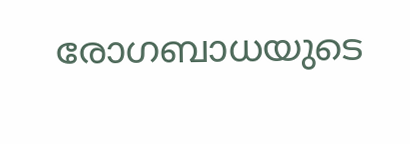രോഗബാധയുടെ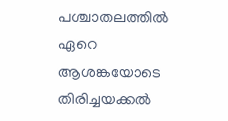പശ്ചാതലത്തില്‍ ഏറെ ആശങ്കയോടെ തിരിച്ചയക്കല്‍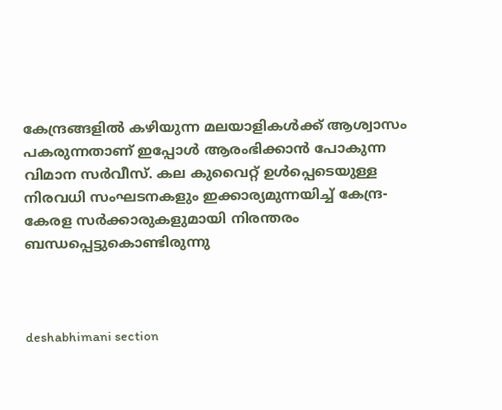കേന്ദ്രങ്ങളില്‍ കഴിയുന്ന മലയാളികള്‍ക്ക് ആശ്വാസം പകരുന്നതാണ് ഇപ്പോള്‍ ആരംഭിക്കാന്‍ പോകുന്ന വിമാന സര്‍വീസ്. കല കുവൈറ്റ്‌ ഉള്‍പ്പെടെയുള്ള നിരവധി സംഘടനകളും ഇക്കാര്യമുന്നയിച്ച് കേന്ദ്ര-കേരള സര്‍ക്കാരുകളുമായി നിരന്തരം ബന്ധപ്പെട്ടുകൊണ്ടിരുന്നു



deshabhimani section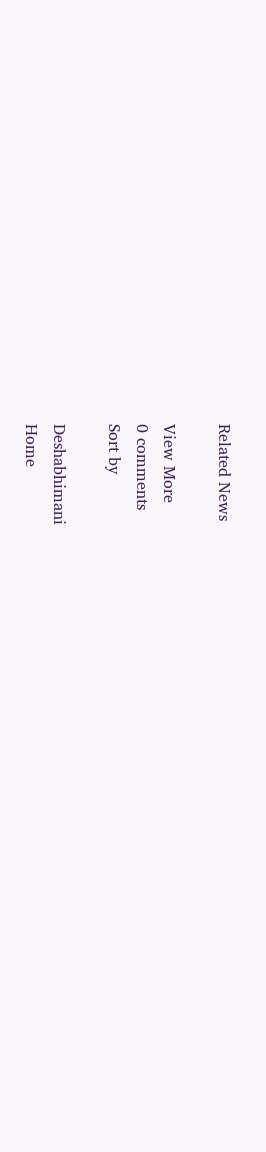Related News

View More
0 comments
Sort by

Deshabhimani
Home